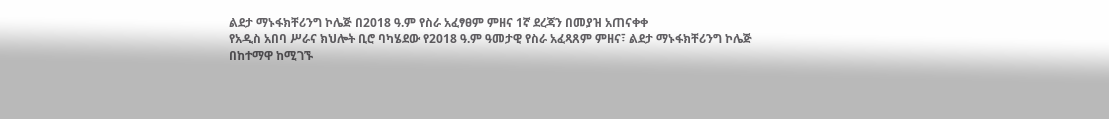ልደታ ማኑፋክቸሪንግ ኮሌጅ በ2018 ዓ.ም የስራ አፈፃፀም ምዘና 1ኛ ደረጃን በመያዝ አጠናቀቀ
የአዲስ አበባ ሥራና ክህሎት ቢሮ ባካሄደው የ2018 ዓ.ም ዓመታዊ የስራ አፈጻጸም ምዘና፣ ልደታ ማኑፋክቸሪንግ ኮሌጅ በከተማዋ ከሚገኙ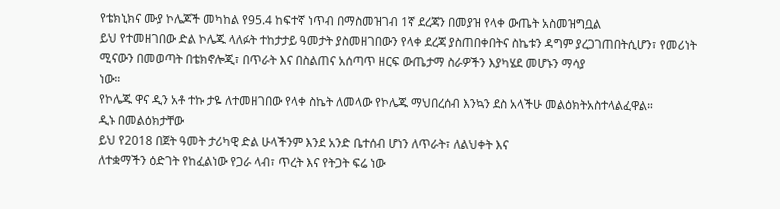የቴክኒክና ሙያ ኮሌጆች መካከል የ95.4 ከፍተኛ ነጥብ በማስመዝገብ 1ኛ ደረጃን በመያዝ የላቀ ውጤት አስመዝግቧል
ይህ የተመዘገበው ድል ኮሌጁ ላለፉት ተከታታይ ዓመታት ያስመዘገበውን የላቀ ደረጃ ያስጠበቀበትና ስኬቱን ዳግም ያረጋገጠበትሲሆን፣ የመሪነት ሚናውን በመወጣት በቴክኖሎጂ፣ በጥራት እና በስልጠና አሰጣጥ ዘርፍ ውጤታማ ስራዎችን እያካሄደ መሆኑን ማሳያ
ነው።
የኮሌጁ ዋና ዲን አቶ ተኩ ታዬ ለተመዘገበው የላቀ ስኬት ለመላው የኮሌጁ ማህበረሰብ እንኳን ደስ አላችሁ መልዕክትአስተላልፈዋል።
ዲኑ በመልዕክታቸው
ይህ የ2018 በጀት ዓመት ታሪካዊ ድል ሁላችንም እንደ አንድ ቤተሰብ ሆነን ለጥራት፣ ለልህቀት እና
ለተቋማችን ዕድገት የከፈልነው የጋራ ላብ፣ ጥረት እና የትጋት ፍሬ ነው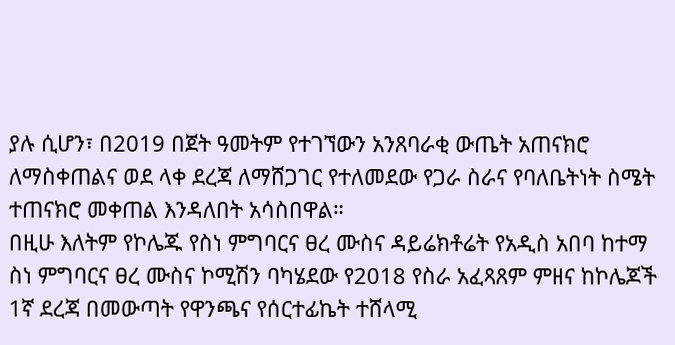ያሉ ሲሆን፣ በ2019 በጀት ዓመትም የተገኘውን አንጸባራቂ ውጤት አጠናክሮ ለማስቀጠልና ወደ ላቀ ደረጃ ለማሸጋገር የተለመደው የጋራ ስራና የባለቤትነት ስሜት ተጠናክሮ መቀጠል እንዳለበት አሳስበዋል።
በዚሁ እለትም የኮሌጁ የስነ ምግባርና ፀረ ሙስና ዳይሬክቶሬት የአዲስ አበባ ከተማ ስነ ምግባርና ፀረ ሙስና ኮሚሽን ባካሄደው የ2018 የስራ አፈጻጸም ምዘና ከኮሌጆች 1ኛ ደረጃ በመውጣት የዋንጫና የሰርተፊኬት ተሸላሚ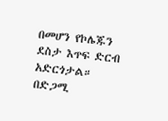በመሆን የኮሌጁን ደስታ እጥፍ ድርብ አድርጎታል።
በድጋሚ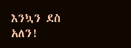እንኳን ደስ አለን!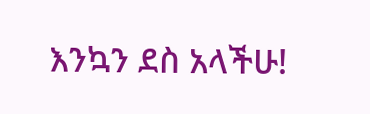እንኳን ደስ አላችሁ!